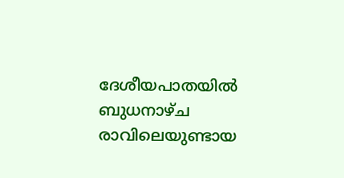ദേശീയപാതയിൽ ബുധനാഴ്ച രാവിലെയുണ്ടായ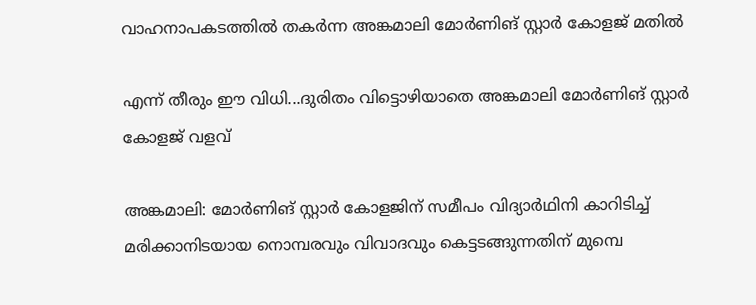വാഹനാപകടത്തിൽ തകർന്ന അങ്കമാലി മോർണിങ് സ്റ്റാർ കോളജ് മതിൽ

എന്ന് തീരും ഈ വിധി...ദുരിതം വിട്ടൊഴിയാതെ അങ്കമാലി മോർണിങ് സ്റ്റാർ കോളജ് വളവ്

അങ്കമാലി: മോർണിങ് സ്റ്റാർ കോളജിന് സമീപം വിദ്യാർഥിനി കാറിടിച്ച് മരിക്കാനിടയായ നൊമ്പരവും വിവാദവും കെട്ടടങ്ങുന്നതിന് മുമ്പെ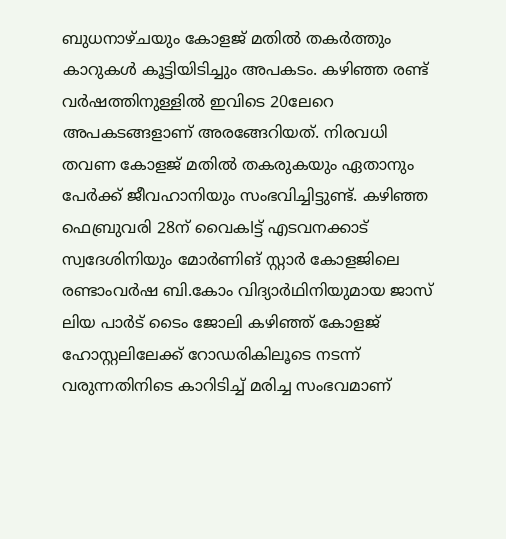ബുധനാഴ്ചയും കോളജ് മതിൽ തകർത്തും കാറുകൾ കൂട്ടിയിടിച്ചും അപകടം. കഴിഞ്ഞ രണ്ട് വർഷത്തിനുള്ളിൽ ഇവിടെ 20ലേറെ അപകടങ്ങളാണ് അരങ്ങേറിയത്. നിരവധി തവണ കോളജ് മതിൽ തകരുകയും ഏതാനും പേർക്ക് ജീവഹാനിയും സംഭവിച്ചിട്ടുണ്ട്. കഴിഞ്ഞ ഫെബ്രുവരി 28ന് വൈകlട്ട് എടവനക്കാട് സ്വദേശിനിയും മോർണിങ് സ്റ്റാർ കോളജിലെ രണ്ടാംവർഷ ബി.കോം വിദ്യാർഥിനിയുമായ ജാസ് ലിയ പാർട് ടൈം ജോലി കഴിഞ്ഞ് കോളജ് ഹോസ്റ്റലിലേക്ക് റോഡരികിലൂടെ നടന്ന് വരുന്നതിനിടെ കാറിടിച്ച് മരിച്ച സംഭവമാണ്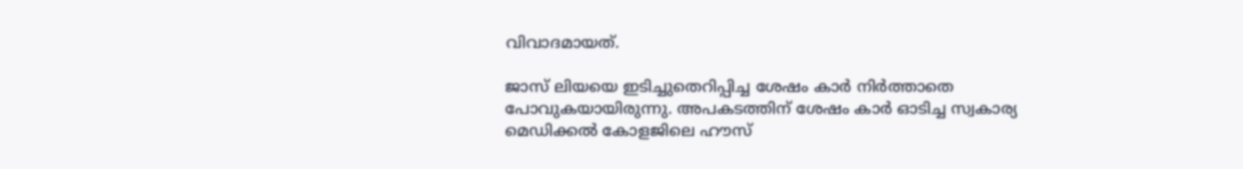വിവാദമായത്.

ജാസ് ലിയയെ ഇടിച്ചുതെറിപ്പിച്ച ശേഷം കാർ നിർത്താതെ പോവുകയായിരുന്നു. അപകടത്തിന് ശേഷം കാർ ഓടിച്ച സ്വകാര്യ മെഡിക്കൽ കോളജിലെ ഹൗസ്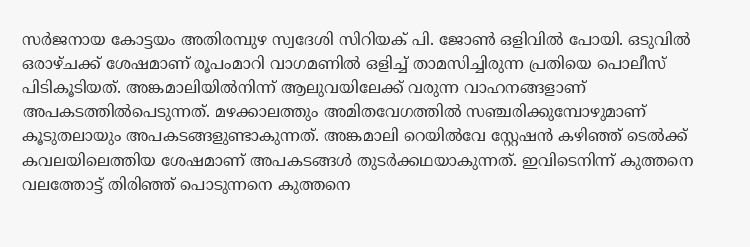സർജനായ കോട്ടയം അതിരമ്പുഴ സ്വദേശി സിറിയക് പി. ജോൺ ഒളിവിൽ പോയി. ഒടുവിൽ ഒരാഴ്ചക്ക് ശേഷമാണ് രൂപംമാറി വാഗമണിൽ ഒളിച്ച് താമസിച്ചിരുന്ന പ്രതിയെ പൊലീസ് പിടികൂടിയത്. അങ്കമാലിയിൽനിന്ന് ആലുവയിലേക്ക് വരുന്ന വാഹനങ്ങളാണ് അപകടത്തിൽപെടുന്നത്. മഴക്കാലത്തും അമിതവേഗത്തിൽ സഞ്ചരിക്കുമ്പോഴുമാണ് കൂടുതലായും അപകടങ്ങളുണ്ടാകുന്നത്. അങ്കമാലി റെയിൽവേ സ്റ്റേഷൻ കഴിഞ്ഞ് ടെൽക്ക് കവലയിലെത്തിയ ശേഷമാണ് അപകടങ്ങൾ തുടർക്കഥയാകുന്നത്. ഇവിടെനിന്ന് കുത്തനെ വലത്തോട്ട് തിരിഞ്ഞ് പൊടുന്നനെ കുത്തനെ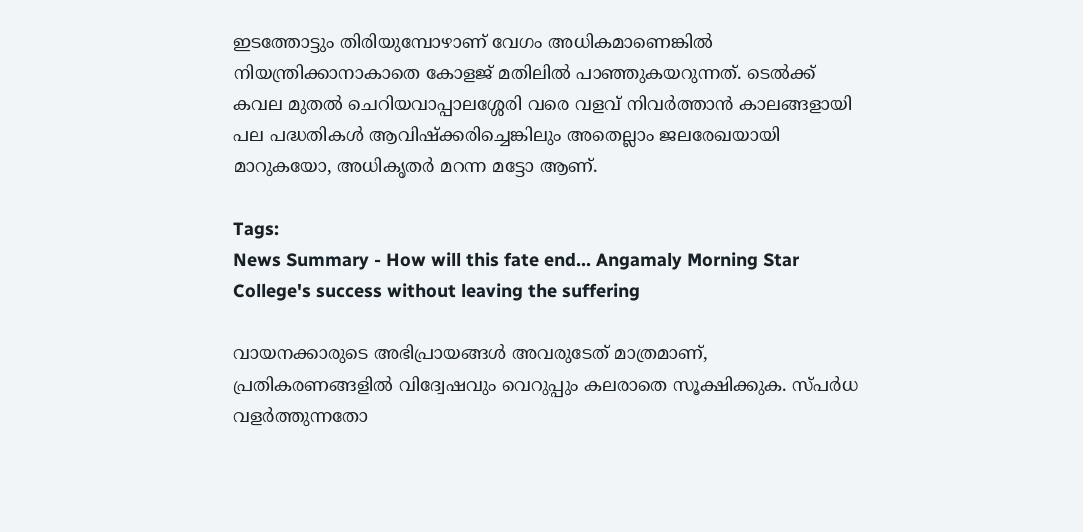ഇടത്തോട്ടും തിരിയുമ്പോഴാണ് വേഗം അധികമാണെങ്കിൽ നിയന്ത്രിക്കാനാകാതെ കോളജ് മതിലിൽ പാഞ്ഞുകയറുന്നത്. ടെൽക്ക് കവല മുതൽ ചെറിയവാപ്പാലശ്ശേരി വരെ വളവ് നിവർത്താൻ കാലങ്ങളായി പല പദ്ധതികൾ ആവിഷ്ക്കരിച്ചെങ്കിലും അതെല്ലാം ജലരേഖയായി മാറുകയോ, അധികൃതർ മറന്ന മട്ടോ ആണ്.

Tags:
News Summary - How will this fate end... Angamaly Morning Star College's success without leaving the suffering

വായനക്കാരുടെ അഭിപ്രായങ്ങള്‍ അവരുടേത് മാത്രമാണ്, പ്രതികരണങ്ങളിൽ വിദ്വേഷവും വെറുപ്പും കലരാതെ സൂക്ഷിക്കുക. സ്പർധ വളർത്തുന്നതോ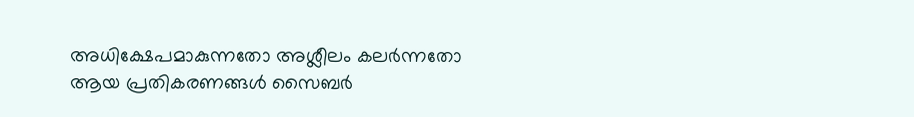അധിക്ഷേപമാകുന്നതോ അശ്ലീലം കലർന്നതോ ആയ പ്രതികരണങ്ങൾ സൈബർ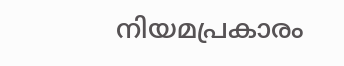നിയമപ്രകാരം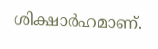ശിക്ഷാർഹമാണ്.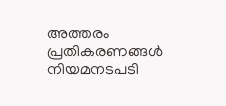അത്തരം പ്രതികരണങ്ങൾ നിയമനടപടി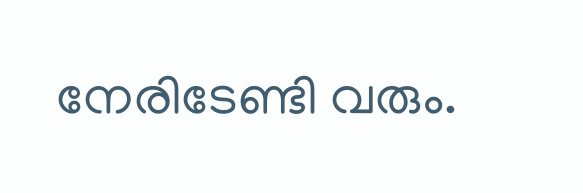നേരിടേണ്ടി വരും.